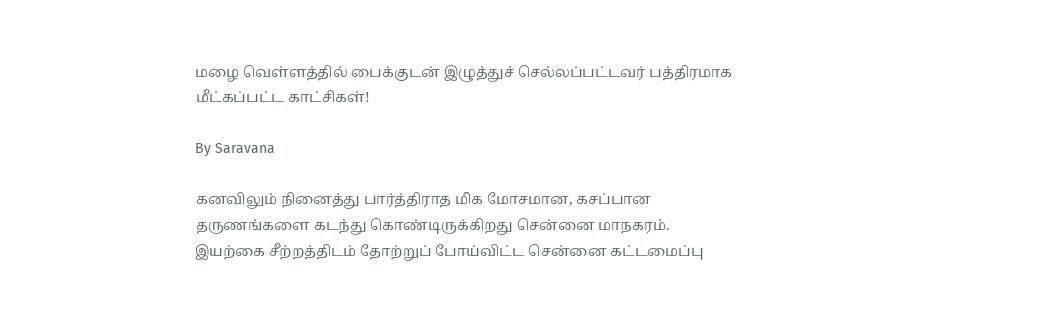மழை வெள்ளத்தில் பைக்குடன் இழுத்துச் செல்லப்பட்டவர் பத்திரமாக மீட்கப்பட்ட காட்சிகள்!

By Saravana

கனவிலும் நினைத்து பார்த்திராத மிக மோசமான, கசப்பான தருணங்களை கடந்து கொண்டிருக்கிறது சென்னை மாநகரம். இயற்கை சீற்றத்திடம் தோற்றுப் போய்விட்ட சென்னை கட்டமைப்பு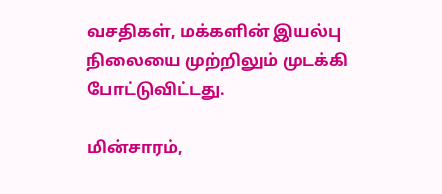வசதிகள், மக்களின் இயல்பு நிலையை முற்றிலும் முடக்கி போட்டுவிட்டது.

மின்சாரம்,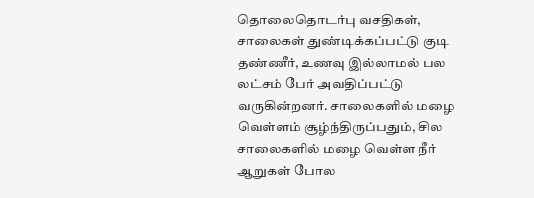தொலைதொடர்பு வசதிகள், சாலைகள் துண்டிக்கப்பட்டு குடி தண்ணீர், உணவு இல்லாமல் பல லட்சம் பேர் அவதிப்பட்டு வருகின்றனர். சாலைகளில் மழை வெள்ளம் சூழ்ந்திருப்பதும், சில சாலைகளில் மழை வெள்ள நீர் ஆறுகள் போல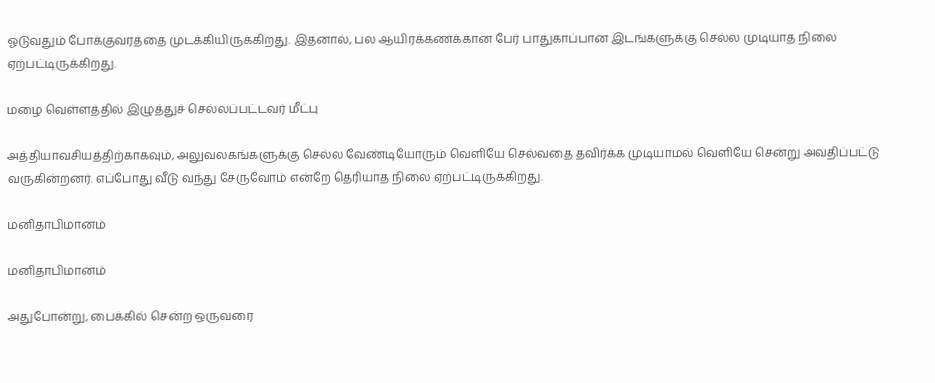ஓடுவதும் போக்குவரத்தை முடக்கியிருக்கிறது. இதனால், பல ஆயிரக்கணக்கான பேர் பாதுகாப்பான இடங்களுக்கு செல்ல முடியாத நிலை ஏற்பட்டிருக்கிறது.

மழை வெள்ளத்தில் இழுத்துச் செல்லப்பட்டவர் மீட்பு

அத்தியாவசியத்திற்காகவும், அலுவலகங்களுக்கு செல்ல வேண்டியோரும் வெளியே செல்வதை தவிர்க்க முடியாமல் வெளியே சென்று அவதிப்பட்டு வருகின்றனர். எப்போது வீடு வந்து சேருவோம் என்றே தெரியாத நிலை ஏற்பட்டிருக்கிறது.

மனிதாபிமானம்

மனிதாபிமானம்

அதுபோன்று, பைக்கில் சென்ற ஒருவரை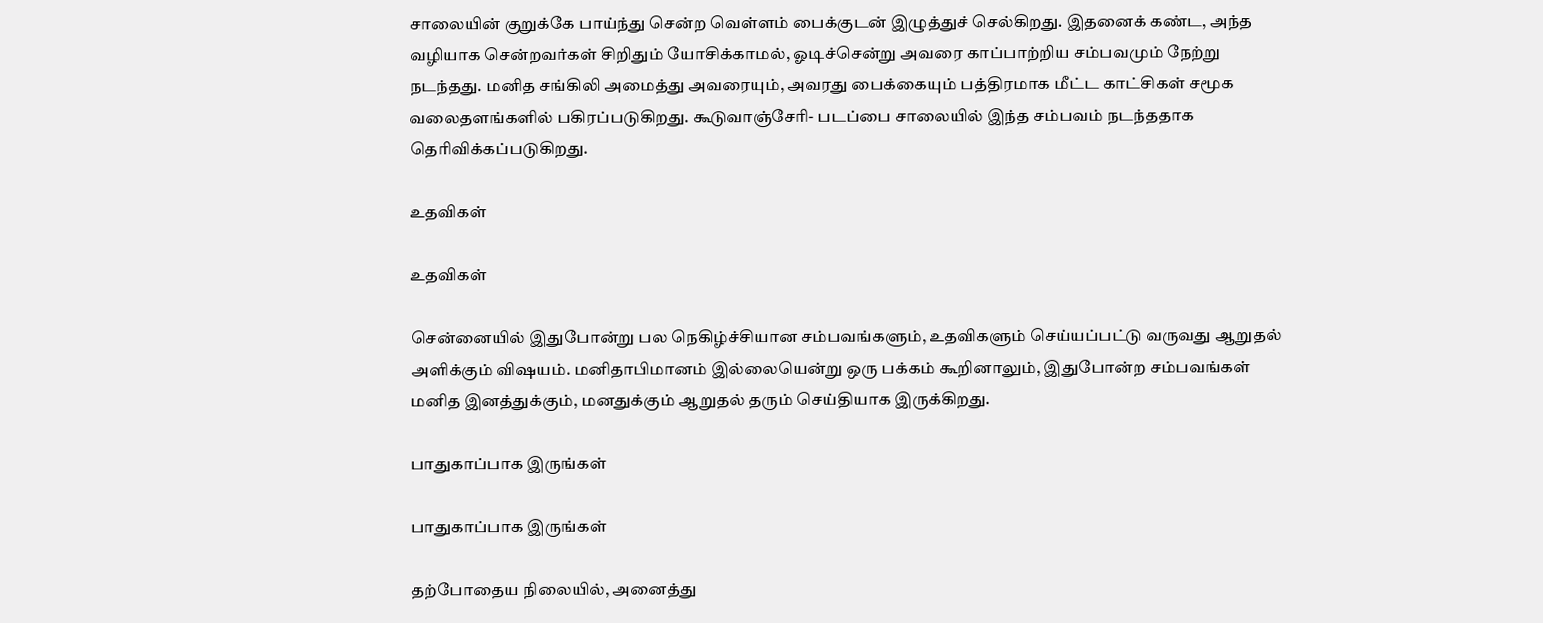சாலையின் குறுக்கே பாய்ந்து சென்ற வெள்ளம் பைக்குடன் இழுத்துச் செல்கிறது. இதனைக் கண்ட, அந்த வழியாக சென்றவர்கள் சிறிதும் யோசிக்காமல், ஓடிச்சென்று அவரை காப்பாற்றிய சம்பவமும் நேற்று நடந்தது. மனித சங்கிலி அமைத்து அவரையும், அவரது பைக்கையும் பத்திரமாக மீட்ட காட்சிகள் சமூக வலைதளங்களில் பகிரப்படுகிறது. கூடுவாஞ்சேரி- படப்பை சாலையில் இந்த சம்பவம் நடந்ததாக தெரிவிக்கப்படுகிறது.

உதவிகள்

உதவிகள்

சென்னையில் இதுபோன்று பல நெகிழ்ச்சியான சம்பவங்களும், உதவிகளும் செய்யப்பட்டு வருவது ஆறுதல் அளிக்கும் விஷயம். மனிதாபிமானம் இல்லையென்று ஒரு பக்கம் கூறினாலும், இதுபோன்ற சம்பவங்கள் மனித இனத்துக்கும், மனதுக்கும் ஆறுதல் தரும் செய்தியாக இருக்கிறது.

பாதுகாப்பாக இருங்கள்

பாதுகாப்பாக இருங்கள்

தற்போதைய நிலையில், அனைத்து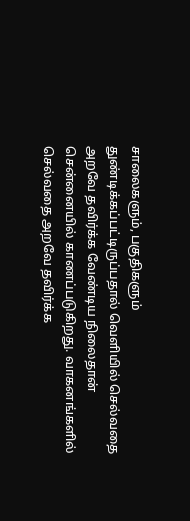சாலைகளும், பகுதிகளும் துண்டிக்கப்பட்டிருப்பதால் வெளியில் செல்வதை அறவே தவிர்க்க வேண்டிய நிலைதான் சென்னையில் காணப்படுகிறது. வாகனங்களில் செல்வதை அறவே தவிர்க்க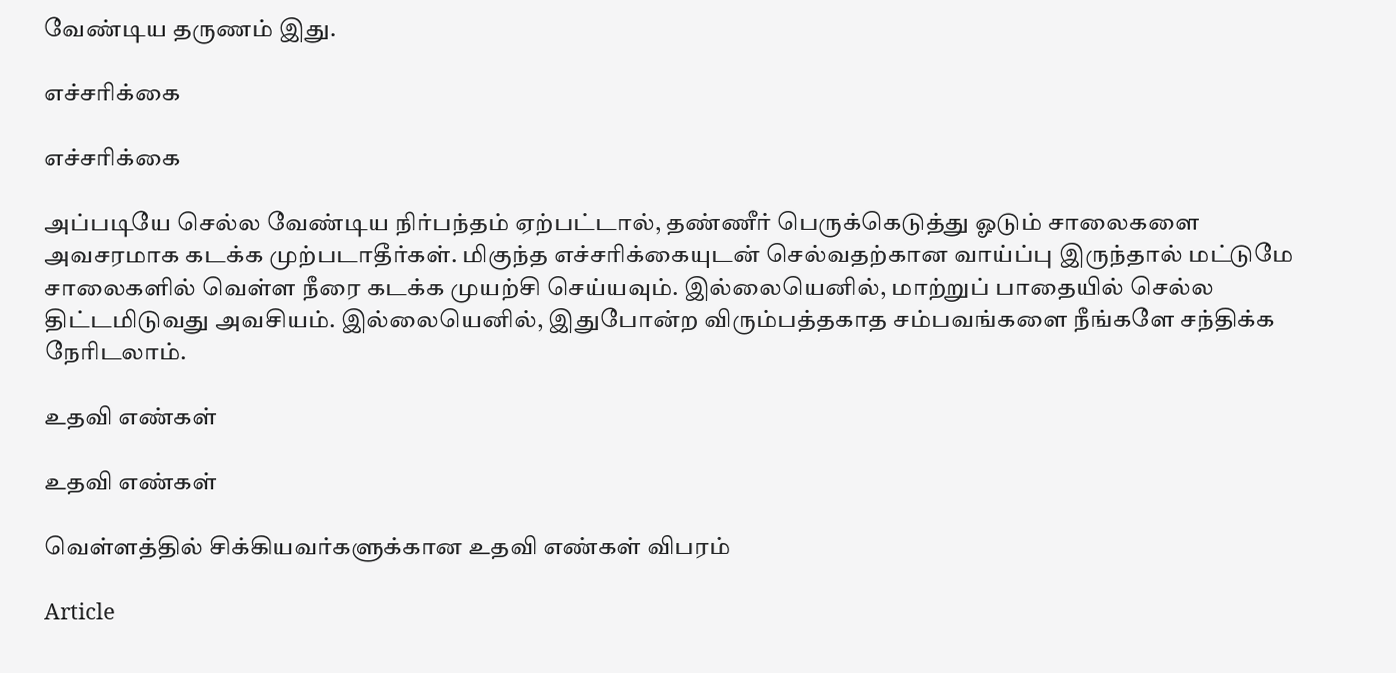வேண்டிய தருணம் இது.

எச்சரிக்கை

எச்சரிக்கை

அப்படியே செல்ல வேண்டிய நிர்பந்தம் ஏற்பட்டால், தண்ணீர் பெருக்கெடுத்து ஓடும் சாலைகளை அவசரமாக கடக்க முற்படாதீர்கள். மிகுந்த எச்சரிக்கையுடன் செல்வதற்கான வாய்ப்பு இருந்தால் மட்டுமே சாலைகளில் வெள்ள நீரை கடக்க முயற்சி செய்யவும். இல்லையெனில், மாற்றுப் பாதையில் செல்ல திட்டமிடுவது அவசியம். இல்லையெனில், இதுபோன்ற விரும்பத்தகாத சம்பவங்களை நீங்களே சந்திக்க நேரிடலாம்.

உதவி எண்கள்

உதவி எண்கள்

வெள்ளத்தில் சிக்கியவர்களுக்கான உதவி எண்கள் விபரம்

Article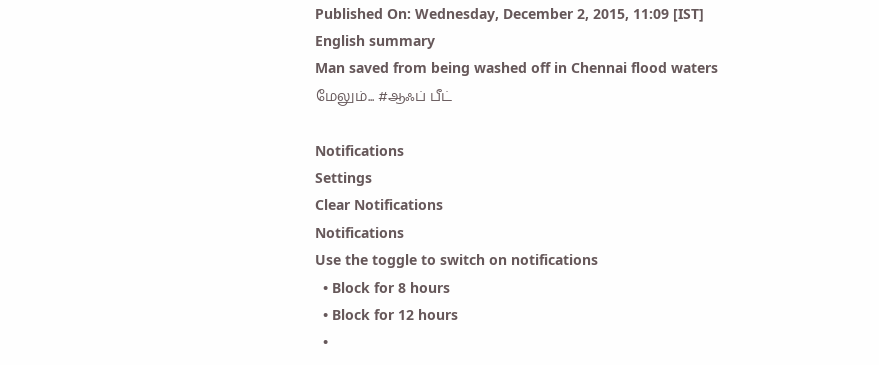Published On: Wednesday, December 2, 2015, 11:09 [IST]
English summary
Man saved from being washed off in Chennai flood waters
மேலும்... #ஆஃப் பீட்

Notifications
Settings
Clear Notifications
Notifications
Use the toggle to switch on notifications
  • Block for 8 hours
  • Block for 12 hours
  •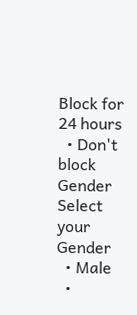Block for 24 hours
  • Don't block
Gender
Select your Gender
  • Male
  •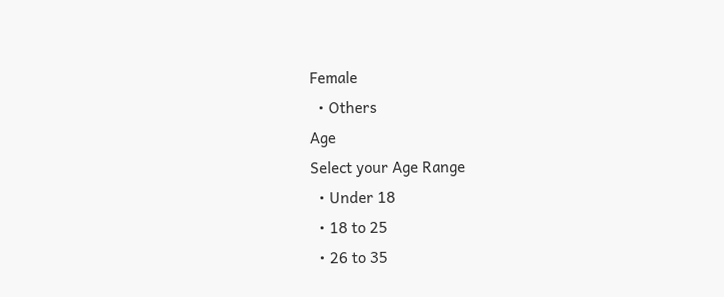Female
  • Others
Age
Select your Age Range
  • Under 18
  • 18 to 25
  • 26 to 35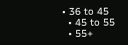• 36 to 45
  • 45 to 55
  • 55+